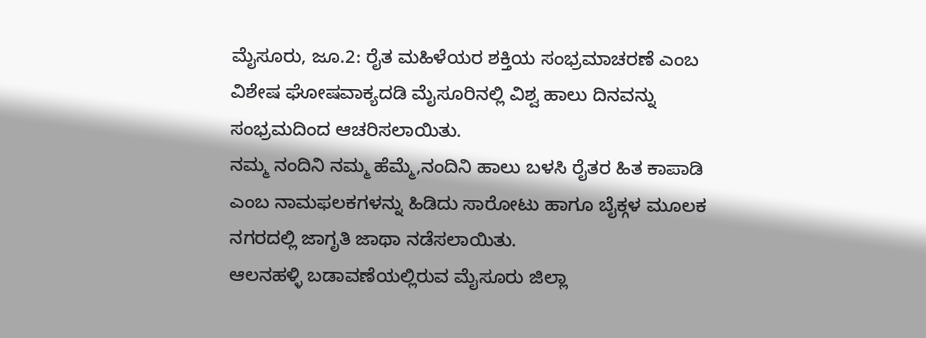ಮೈಸೂರು, ಜೂ.2: ರೈತ ಮಹಿಳೆಯರ ಶಕ್ತಿಯ ಸಂಭ್ರಮಾಚರಣೆ ಎಂಬ ವಿಶೇಷ ಘೋಷವಾಕ್ಯದಡಿ ಮೈಸೂರಿನಲ್ಲಿ ವಿಶ್ವ ಹಾಲು ದಿನವನ್ನು ಸಂಭ್ರಮದಿಂದ ಆಚರಿಸಲಾಯಿತು.
ನಮ್ಮ ನಂದಿನಿ ನಮ್ಮ ಹೆಮ್ಮೆ,ನಂದಿನಿ ಹಾಲು ಬಳಸಿ ರೈತರ ಹಿತ ಕಾಪಾಡಿ ಎಂಬ ನಾಮಫಲಕಗಳನ್ನು ಹಿಡಿದು ಸಾರೋಟು ಹಾಗೂ ಬೈಕ್ಗಳ ಮೂಲಕ ನಗರದಲ್ಲಿ ಜಾಗೃತಿ ಜಾಥಾ ನಡೆಸಲಾಯಿತು.
ಆಲನಹಳ್ಳಿ ಬಡಾವಣೆಯಲ್ಲಿರುವ ಮೈಸೂರು ಜಿಲ್ಲಾ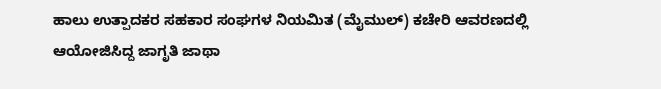ಹಾಲು ಉತ್ಪಾದಕರ ಸಹಕಾರ ಸಂಘಗಳ ನಿಯಮಿತ (ಮೈಮುಲ್) ಕಚೇರಿ ಆವರಣದಲ್ಲಿ ಆಯೋಜಿಸಿದ್ದ ಜಾಗೃತಿ ಜಾಥಾ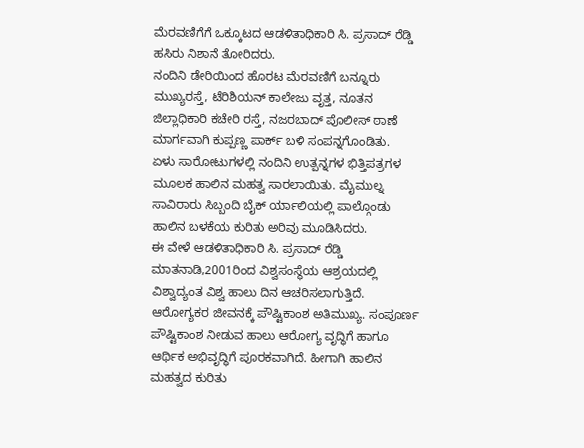ಮೆರವಣಿಗೆಗೆ ಒಕ್ಕೂಟದ ಆಡಳಿತಾಧಿಕಾರಿ ಸಿ. ಪ್ರಸಾದ್ ರೆಡ್ಡಿ ಹಸಿರು ನಿಶಾನೆ ತೋರಿದರು.
ನಂದಿನಿ ಡೇರಿಯಿಂದ ಹೊರಟ ಮೆರವಣಿಗೆ ಬನ್ನೂರು ಮುಖ್ಯರಸ್ತೆ, ಟೆರಿಶಿಯನ್ ಕಾಲೇಜು ವೃತ್ತ, ನೂತನ ಜಿಲ್ಲಾಧಿಕಾರಿ ಕಚೇರಿ ರಸ್ತೆ, ನಜರಬಾದ್ ಪೊಲೀಸ್ ಠಾಣೆ ಮಾರ್ಗವಾಗಿ ಕುಪ್ಪಣ್ಣ ಪಾರ್ಕ್ ಬಳಿ ಸಂಪನ್ನಗೊಂಡಿತು.
ಏಳು ಸಾರೋಟುಗಳಲ್ಲಿ ನಂದಿನಿ ಉತ್ಪನ್ನಗಳ ಭಿತ್ತಿಪತ್ರಗಳ ಮೂಲಕ ಹಾಲಿನ ಮಹತ್ವ ಸಾರಲಾಯಿತು. ಮೈಮುಲ್ನ ಸಾವಿರಾರು ಸಿಬ್ಬಂದಿ ಬೈಕ್ ರ್ಯಾಲಿಯಲ್ಲಿ ಪಾಲ್ಗೊಂಡು ಹಾಲಿನ ಬಳಕೆಯ ಕುರಿತು ಅರಿವು ಮೂಡಿಸಿದರು.
ಈ ವೇಳೆ ಆಡಳಿತಾಧಿಕಾರಿ ಸಿ. ಪ್ರಸಾದ್ ರೆಡ್ಡಿ ಮಾತನಾಡಿ,2001ರಿಂದ ವಿಶ್ವಸಂಸ್ಥೆಯ ಆಶ್ರಯದಲ್ಲಿ ವಿಶ್ವಾದ್ಯಂತ ವಿಶ್ವ ಹಾಲು ದಿನ ಆಚರಿಸಲಾಗುತ್ತಿದೆ. ಆರೋಗ್ಯಕರ ಜೀವನಕ್ಕೆ ಪೌಷ್ಟಿಕಾಂಶ ಅತಿಮುಖ್ಯ. ಸಂಪೂರ್ಣ ಪೌಷ್ಟಿಕಾಂಶ ನೀಡುವ ಹಾಲು ಆರೋಗ್ಯ ವೃದ್ಧಿಗೆ ಹಾಗೂ ಆರ್ಥಿಕ ಅಭಿವೃದ್ಧಿಗೆ ಪೂರಕವಾಗಿದೆ. ಹೀಗಾಗಿ ಹಾಲಿನ ಮಹತ್ವದ ಕುರಿತು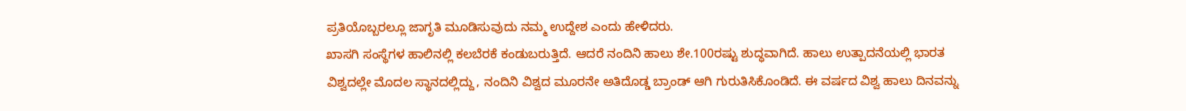ಪ್ರತಿಯೊಬ್ಬರಲ್ಲೂ ಜಾಗೃತಿ ಮೂಡಿಸುವುದು ನಮ್ಮ ಉದ್ದೇಶ ಎಂದು ಹೇಳಿದರು.
ಖಾಸಗಿ ಸಂಸ್ಥೆಗಳ ಹಾಲಿನಲ್ಲಿ ಕಲಬೆರಕೆ ಕಂಡುಬರುತ್ತಿದೆ. ಆದರೆ ನಂದಿನಿ ಹಾಲು ಶೇ.100ರಷ್ಟು ಶುದ್ಧವಾಗಿದೆ. ಹಾಲು ಉತ್ಪಾದನೆಯಲ್ಲಿ ಭಾರತ ವಿಶ್ವದಲ್ಲೇ ಮೊದಲ ಸ್ಥಾನದಲ್ಲಿದ್ದು, ನಂದಿನಿ ವಿಶ್ವದ ಮೂರನೇ ಅತಿದೊಡ್ಡ ಬ್ರಾಂಡ್ ಆಗಿ ಗುರುತಿಸಿಕೊಂಡಿದೆ. ಈ ವರ್ಷದ ವಿಶ್ವ ಹಾಲು ದಿನವನ್ನು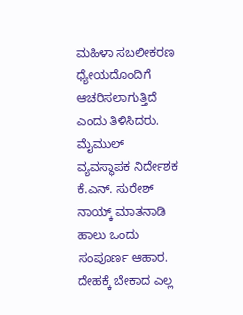ಮಹಿಳಾ ಸಬಲೀಕರಣ ಧ್ಯೇಯದೊಂದಿಗೆ ಆಚರಿಸಲಾಗುತ್ತಿದೆ ಎಂದು ತಿಳಿಸಿದರು.
ಮೈಮುಲ್ ವ್ಯವಸ್ಥಾಪಕ ನಿರ್ದೇಶಕ ಕೆ.ಎನ್. ಸುರೇಶ್ ನಾಯ್ಕ್ ಮಾತನಾಡಿ ಹಾಲು ಒಂದು ಸಂಪೂರ್ಣ ಆಹಾರ. ದೇಹಕ್ಕೆ ಬೇಕಾದ ಎಲ್ಲ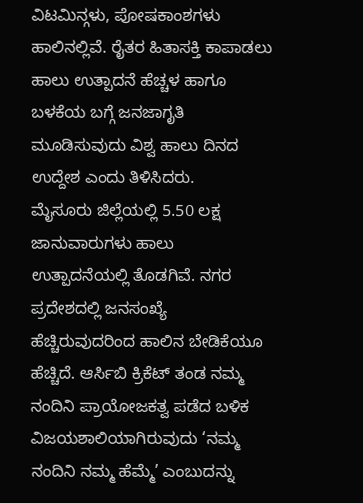ವಿಟಮಿನ್ಗಳು, ಪೋಷಕಾಂಶಗಳು ಹಾಲಿನಲ್ಲಿವೆ. ರೈತರ ಹಿತಾಸಕ್ತಿ ಕಾಪಾಡಲು ಹಾಲು ಉತ್ಪಾದನೆ ಹೆಚ್ಚಳ ಹಾಗೂ ಬಳಕೆಯ ಬಗ್ಗೆ ಜನಜಾಗೃತಿ ಮೂಡಿಸುವುದು ವಿಶ್ವ ಹಾಲು ದಿನದ ಉದ್ದೇಶ ಎಂದು ತಿಳಿಸಿದರು.
ಮೈಸೂರು ಜಿಲ್ಲೆಯಲ್ಲಿ 5.50 ಲಕ್ಷ ಜಾನುವಾರುಗಳು ಹಾಲು ಉತ್ಪಾದನೆಯಲ್ಲಿ ತೊಡಗಿವೆ. ನಗರ ಪ್ರದೇಶದಲ್ಲಿ ಜನಸಂಖ್ಯೆ ಹೆಚ್ಚಿರುವುದರಿಂದ ಹಾಲಿನ ಬೇಡಿಕೆಯೂ ಹೆಚ್ಚಿದೆ. ಆರ್ಸಿಬಿ ಕ್ರಿಕೆಟ್ ತಂಡ ನಮ್ಮ ನಂದಿನಿ ಪ್ರಾಯೋಜಕತ್ವ ಪಡೆದ ಬಳಿಕ ವಿಜಯಶಾಲಿಯಾಗಿರುವುದು ‘ನಮ್ಮ ನಂದಿನಿ ನಮ್ಮ ಹೆಮ್ಮೆ’ ಎಂಬುದನ್ನು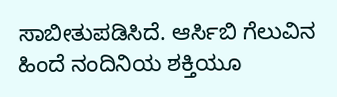ಸಾಬೀತುಪಡಿಸಿದೆ. ಆರ್ಸಿಬಿ ಗೆಲುವಿನ ಹಿಂದೆ ನಂದಿನಿಯ ಶಕ್ತಿಯೂ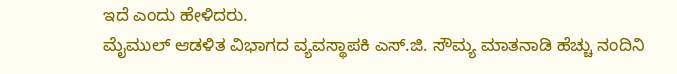ಇದೆ ಎಂದು ಹೇಳಿದರು.
ಮೈಮುಲ್ ಆಡಳಿತ ವಿಭಾಗದ ವ್ಯವಸ್ಥಾಪಕಿ ಎಸ್.ಜಿ. ಸೌಮ್ಯ ಮಾತನಾಡಿ ಹೆಚ್ಚು ನಂದಿನಿ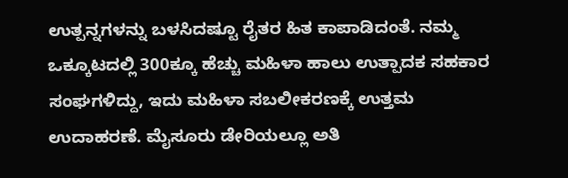ಉತ್ಪನ್ನಗಳನ್ನು ಬಳಸಿದಷ್ಟೂ ರೈತರ ಹಿತ ಕಾಪಾಡಿದಂತೆ. ನಮ್ಮ ಒಕ್ಕೂಟದಲ್ಲಿ 300ಕ್ಕೂ ಹೆಚ್ಚು ಮಹಿಳಾ ಹಾಲು ಉತ್ಪಾದಕ ಸಹಕಾರ ಸಂಘಗಳಿದ್ದು, ಇದು ಮಹಿಳಾ ಸಬಲೀಕರಣಕ್ಕೆ ಉತ್ತಮ ಉದಾಹರಣೆ. ಮೈಸೂರು ಡೇರಿಯಲ್ಲೂ ಅತಿ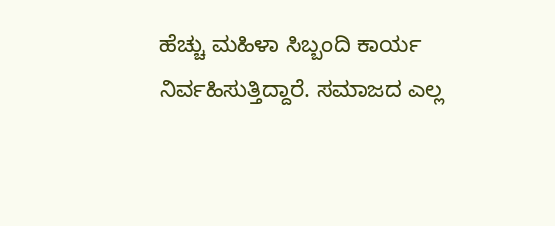ಹೆಚ್ಚು ಮಹಿಳಾ ಸಿಬ್ಬಂದಿ ಕಾರ್ಯ ನಿರ್ವಹಿಸುತ್ತಿದ್ದಾರೆ. ಸಮಾಜದ ಎಲ್ಲ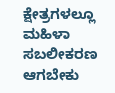ಕ್ಷೇತ್ರಗಳಲ್ಲೂ ಮಹಿಳಾ ಸಬಲೀಕರಣ ಆಗಬೇಕು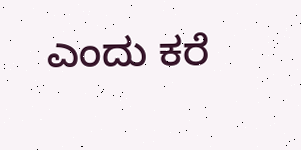ಎಂದು ಕರೆ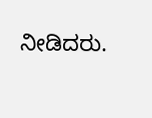ನೀಡಿದರು.